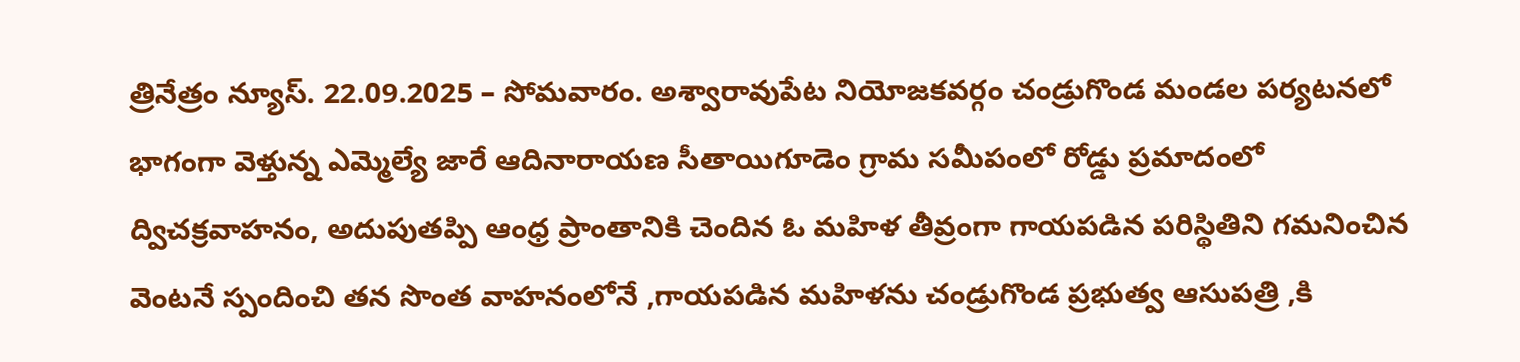త్రినేత్రం న్యూస్. 22.09.2025 – సోమవారం. అశ్వారావుపేట నియోజకవర్గం చండ్రుగొండ మండల పర్యటనలో భాగంగా వెళ్తున్న ఎమ్మెల్యే జారే ఆదినారాయణ సీతాయిగూడెం గ్రామ సమీపంలో రోడ్డు ప్రమాదంలో ద్విచక్రవాహనం, అదుపుతప్పి ఆంధ్ర ప్రాంతానికి చెందిన ఓ మహిళ తీవ్రంగా గాయపడిన పరిస్థితిని గమనించిన వెంటనే స్పందించి తన సొంత వాహనంలోనే ,గాయపడిన మహిళను చండ్రుగొండ ప్రభుత్వ ఆసుపత్రి ,కి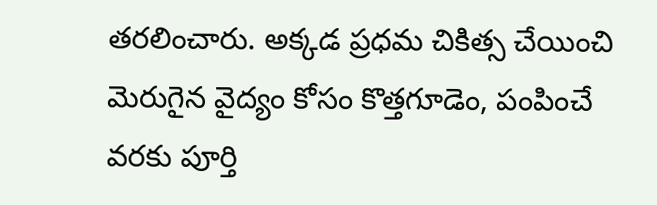తరలించారు. అక్కడ ప్రధమ చికిత్స చేయించి మెరుగైన వైద్యం కోసం కొత్తగూడెం, పంపించే వరకు పూర్తి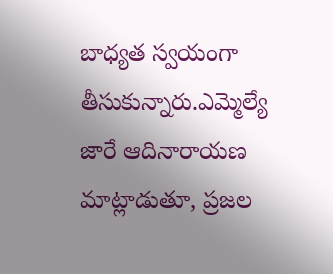బాధ్యత స్వయంగా తీసుకున్నారు.ఎమ్మెల్యే జారే ఆదినారాయణ మాట్లాడుతూ, ప్రజల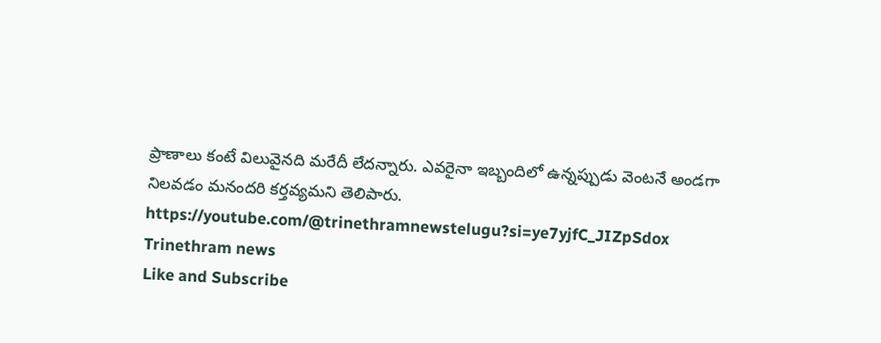ప్రాణాలు కంటే విలువైనది మరేదీ లేదన్నారు. ఎవరైనా ఇబ్బందిలో ఉన్నప్పుడు వెంటనే అండగా నిలవడం మనందరి కర్తవ్యమని తెలిపారు.
https://youtube.com/@trinethramnewstelugu?si=ye7yjfC_JIZpSdox
Trinethram news
Like and Subscribe